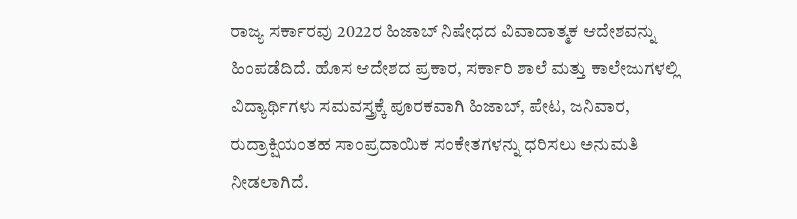ರಾಜ್ಯ ಸರ್ಕಾರವು 2022ರ ಹಿಜಾಬ್ ನಿಷೇಧದ ವಿವಾದಾತ್ಮಕ ಆದೇಶವನ್ನು ಹಿಂಪಡೆದಿದೆ. ಹೊಸ ಆದೇಶದ ಪ್ರಕಾರ, ಸರ್ಕಾರಿ ಶಾಲೆ ಮತ್ತು ಕಾಲೇಜುಗಳಲ್ಲಿ ವಿದ್ಯಾರ್ಥಿಗಳು ಸಮವಸ್ತ್ರಕ್ಕೆ ಪೂರಕವಾಗಿ ಹಿಜಾಬ್, ಪೇಟ, ಜನಿವಾರ, ರುದ್ರಾಕ್ಷಿಯಂತಹ ಸಾಂಪ್ರದಾಯಿಕ ಸಂಕೇತಗಳನ್ನು ಧರಿಸಲು ಅನುಮತಿ ನೀಡಲಾಗಿದೆ.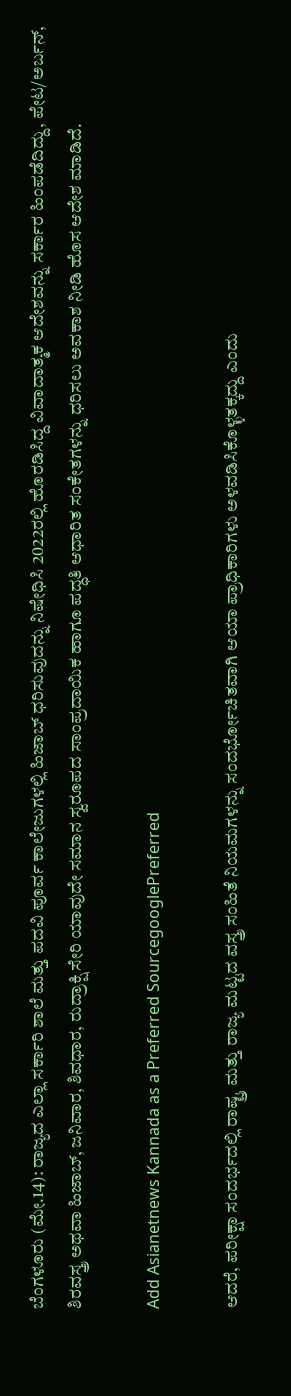ಬೆಂಗಳೂರು (ಮೇ.14): ರಾಜ್ಯದ ಎಲ್ಲಾ ಸರ್ಕಾರಿ ಶಾಲೆ ಮತ್ತು ಪದವಿ ಪೂರ್ವ ಕಾಲೇಜುಗಳಲ್ಲಿ ಹಿಜಾಬ್ ಧರಿಸುವುದನ್ನು ನಿಷೇಧಿಸಿ 2022ರಲ್ಲಿ ಹೊರಡಿಸಿದ್ದ ವಿವಾದಾತ್ಮಕ ಆದೇಶವನ್ನು ಸರ್ಕಾರ ಹಿಂಪಡೆದಿದ್ದು, ಪೇಟ/ಅರ್ಬನ್‌, ಶಿರವಸ್ತ್ರ ಅಥವಾ ಹಿಜಾಬ್‌, ಜನಿವಾರ, ಶಿವಧಾರ, ರುದ್ರಾಕ್ಷಿ ಸೇರಿ ಯಾವುದೇ ಸಮಾನ ಸ್ವರೂಪದ ಸಾಂಪ್ರದಾಯಿಕ ಹಾಗೂ ಪದ್ಧತಿ ಆಧಾರಿತ ಸಂಕೇತಗಳನ್ನು ಧರಿಸಲು ಅವಕಾಶ ನೀಡಿ ಹೊಸ ಆದೇಶ ಮಾಡಿದೆ.

Add Asianetnews Kannada as a Preferred SourcegooglePreferred

ಆದರೆ, ಪರೀಕ್ಷಾ ಸಂದರ್ಭದಲ್ಲಿ ರಾಷ್ಟ್ರ ಮತ್ತು ರಾಜ್ಯ ಮಟ್ಟದ ವಸ್ತ್ರ ಸಂಹಿತೆ ನಿಯಮಗಳನ್ನು ಸಂದರ್ಭೋಚಿತವಾಗಿ ಆಯಾ ಪ್ರಾಧಿಕಾರಿಗಳು ಅಳವಡಿಸಿಕೊಳ್ಳತಕ್ಕದ್ದು ಎಂದು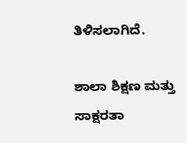ತಿಳಿಸಲಾಗಿದೆ.

ಶಾಲಾ ಶಿಕ್ಷಣ ಮತ್ತು ಸಾಕ್ಷರತಾ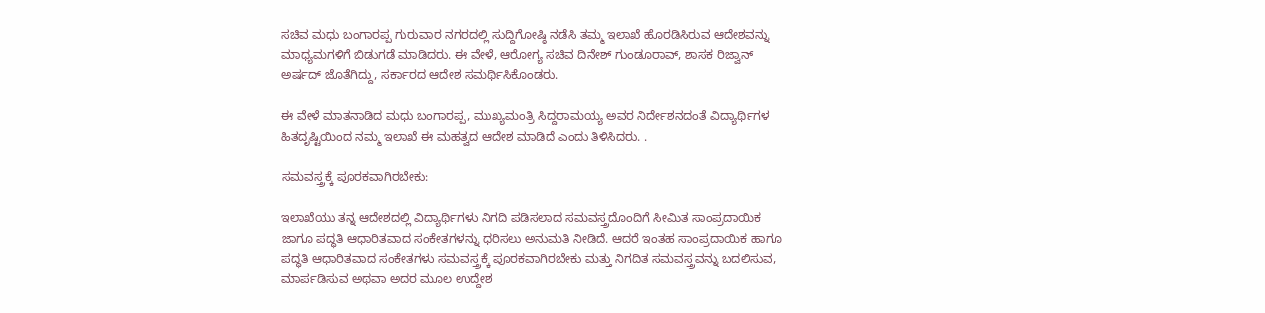ಸಚಿವ ಮಧು ಬಂಗಾರಪ್ಪ ಗುರುವಾರ ನಗರದಲ್ಲಿ ಸುದ್ದಿಗೋಷ್ಠಿ ನಡೆಸಿ ತಮ್ಮ ಇಲಾಖೆ ಹೊರಡಿಸಿರುವ ಆದೇಶವನ್ನು ಮಾಧ್ಯಮಗಳಿಗೆ ಬಿಡುಗಡೆ ಮಾಡಿದರು. ಈ ವೇಳೆ, ಆರೋಗ್ಯ ಸಚಿವ ದಿನೇಶ್‌ ಗುಂಡೂರಾವ್‌, ಶಾಸಕ ರಿಜ್ವಾನ್‌ ಅರ್ಷದ್‌ ಜೊತೆಗಿದ್ದು, ಸರ್ಕಾರದ ಆದೇಶ ಸಮರ್ಥಿಸಿಕೊಂಡರು.

ಈ ವೇಳೆ ಮಾತನಾಡಿದ ಮಧು ಬಂಗಾರಪ್ಪ, ಮುಖ್ಯಮಂತ್ರಿ ಸಿದ್ದರಾಮಯ್ಯ ಅವರ ನಿರ್ದೇಶನದಂತೆ ವಿದ್ಯಾರ್ಥಿಗಳ ಹಿತದೃಷ್ಟಿಯಿಂದ ನಮ್ಮ ಇಲಾಖೆ ಈ ಮಹತ್ವದ ಆದೇಶ ಮಾಡಿದೆ ಎಂದು ತಿಳಿಸಿದರು. .

ಸಮವಸ್ತ್ರಕ್ಕೆ ಪೂರಕವಾಗಿರಬೇಕು:

ಇಲಾಖೆಯು ತನ್ನ ಆದೇಶದಲ್ಲಿ ವಿದ್ಯಾರ್ಥಿಗಳು ನಿಗದಿ ಪಡಿಸಲಾದ ಸಮವಸ್ತ್ರದೊಂದಿಗೆ ಸೀಮಿತ ಸಾಂಪ್ರದಾಯಿಕ ಜಾಗೂ ಪದ್ಧತಿ ಆಧಾರಿತವಾದ ಸಂಕೇತಗಳನ್ನು ಧರಿಸಲು ಅನುಮತಿ ನೀಡಿದೆ. ಆದರೆ ಇಂತಹ ಸಾಂಪ್ರದಾಯಿಕ ಹಾಗೂ ಪದ್ಧತಿ ಆಧಾರಿತವಾದ ಸಂಕೇತಗಳು ಸಮವಸ್ತ್ರಕ್ಕೆ ಪೂರಕವಾಗಿರಬೇಕು ಮತ್ತು ನಿಗದಿತ ಸಮವಸ್ತ್ರವನ್ನು ಬದಲಿಸುವ, ಮಾರ್ಪಡಿಸುವ ಅಥವಾ ಅದರ ಮೂಲ ಉದ್ದೇಶ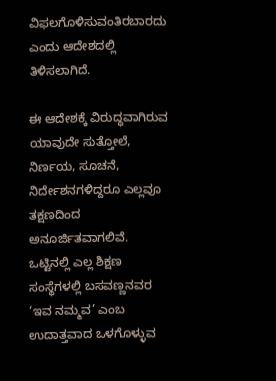ವಿಫಲಗೊಳಿಸುವಂತಿರಬಾರದು ಎಂದು ಆದೇಶದಲ್ಲಿ ತಿಳಿಸಲಾಗಿದೆ.

ಈ ಆದೇಶಕ್ಕೆ ವಿರುದ್ಧವಾಗಿರುವ ಯಾವುದೇ ಸುತ್ತೋಲೆ, ನಿರ್ಣಯ, ಸೂಚನೆ, ನಿರ್ದೇಶನಗಳಿದ್ದರೂ ಎಲ್ಲವೂ ತಕ್ಷಣದಿಂದ ಅನೂರ್ಜಿತವಾಗಲಿವೆ. ಒಟ್ಟಿನಲ್ಲಿ ಎಲ್ಲ ಶಿಕ್ಷಣ ಸಂಸ್ಥೆಗಳಲ್ಲಿ ಬಸವಣ್ಣನವರ ‘ಇವ ನಮ್ಮವ’ ಎಂಬ ಉದಾತ್ತವಾದ ಒಳಗೊಳ್ಳುವ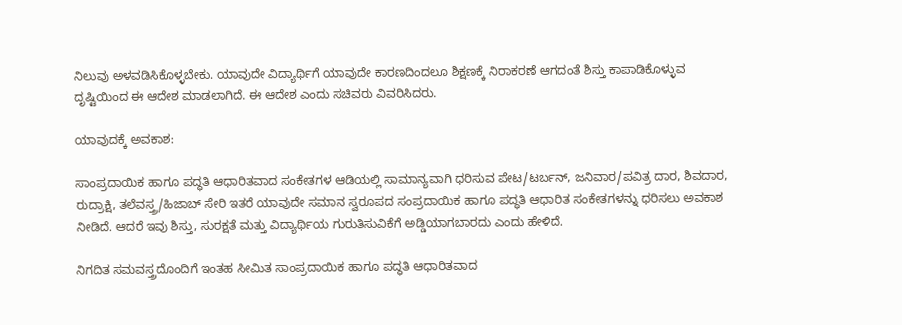ನಿಲುವು ಅಳವಡಿಸಿಕೊಳ್ಳಬೇಕು. ಯಾವುದೇ ವಿದ್ಯಾರ್ಥಿಗೆ ಯಾವುದೇ ಕಾರಣದಿಂದಲೂ ಶಿಕ್ಷಣಕ್ಕೆ ನಿರಾಕರಣೆ ಆಗದಂತೆ ಶಿಸ್ತು ಕಾಪಾಡಿಕೊಳ್ಳುವ ದೃಷ್ಟಿಯಿಂದ ಈ ಆದೇಶ ಮಾಡಲಾಗಿದೆ. ಈ ಆದೇಶ ಎಂದು ಸಚಿವರು ವಿವರಿಸಿದರು.

ಯಾವುದಕ್ಕೆ ಅವಕಾಶ:

ಸಾಂಪ್ರದಾಯಿಕ ಹಾಗೂ ಪದ್ಧತಿ ಆಧಾರಿತವಾದ ಸಂಕೇತಗಳ ಆಡಿಯಲ್ಲಿ ಸಾಮಾನ್ಯವಾಗಿ ಧರಿಸುವ ಪೇಟ/ಟರ್ಬನ್, ಜನಿವಾರ/ಪವಿತ್ರ ದಾರ, ಶಿವದಾರ, ರುದ್ರಾಕ್ಷಿ, ತಲೆವಸ್ತ್ರ/ಹಿಜಾಬ್ ಸೇರಿ ಇತರೆ ಯಾವುದೇ ಸಮಾನ ಸ್ವರೂಪದ ಸಂಪ್ರದಾಯಿಕ ಹಾಗೂ ಪದ್ಧತಿ ಆಧಾರಿತ ಸಂಕೇತಗಳನ್ನು ಧರಿಸಲು ಅವಕಾಶ ನೀಡಿದೆ. ಆದರೆ ಇವು ಶಿಸ್ತು, ಸುರಕ್ಷತೆ ಮತ್ತು ವಿದ್ಯಾರ್ಥಿಯ ಗುರುತಿಸುವಿಕೆಗೆ ಅಡ್ಡಿಯಾಗಬಾರದು ಎಂದು ಹೇಳಿದೆ.

ನಿಗದಿತ ಸಮವಸ್ತ್ರದೊಂದಿಗೆ ಇಂತಹ ಸೀಮಿತ ಸಾಂಪ್ರದಾಯಿಕ ಹಾಗೂ ಪದ್ಧತಿ ಆಧಾರಿತವಾದ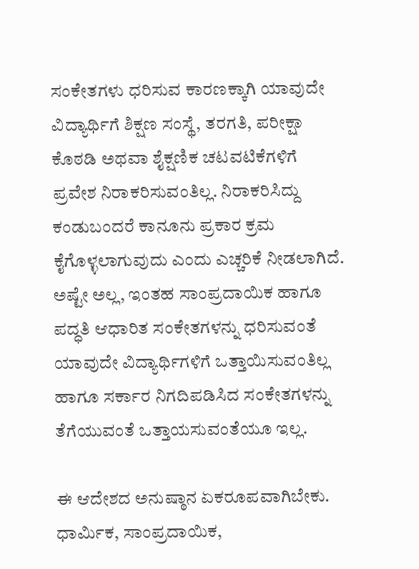ಸಂಕೇತಗಳು ಧರಿಸುವ ಕಾರಣಕ್ಕಾಗಿ ಯಾವುದೇ ವಿದ್ಯಾರ್ಥಿಗೆ ಶಿಕ್ಷಣ ಸಂಸ್ಥೆ, ತರಗತಿ, ಪರೀಕ್ಷಾ ಕೊಠಡಿ ಅಥವಾ ಶೈಕ್ಷಣಿಕ ಚಟವಟಿಕೆಗಳಿಗೆ ಪ್ರವೇಶ ನಿರಾಕರಿಸುವಂತಿಲ್ಲ. ನಿರಾಕರಿಸಿದ್ದು ಕಂಡುಬಂದರೆ ಕಾನೂನು ಪ್ರಕಾರ ಕ್ರಮ ಕೈಗೊಳ್ಳಲಾಗುವುದು ಎಂದು ಎಚ್ಚರಿಕೆ ನೀಡಲಾಗಿದೆ. ಅಷ್ಟೇ ಅಲ್ಲ, ಇಂತಹ ಸಾಂಪ್ರದಾಯಿಕ ಹಾಗೂ ಪದ್ಧತಿ ಆಧಾರಿತ ಸಂಕೇತಗಳನ್ನು ಧರಿಸುವಂತೆ ಯಾವುದೇ ವಿದ್ಯಾರ್ಥಿಗಳಿಗೆ ಒತ್ತಾಯಿಸುವಂತಿಲ್ಲ ಹಾಗೂ ಸರ್ಕಾರ ನಿಗದಿಪಡಿಸಿದ ಸಂಕೇತಗಳನ್ನು ತೆಗೆಯುವಂತೆ ಒತ್ತಾಯಸುವಂತೆಯೂ ಇಲ್ಲ.

ಈ ಆದೇಶದ ಅನುಷ್ಠಾನ ಏಕರೂಪವಾಗಿಬೇಕು. ಧಾರ್ಮಿಕ, ಸಾಂಪ್ರದಾಯಿಕ,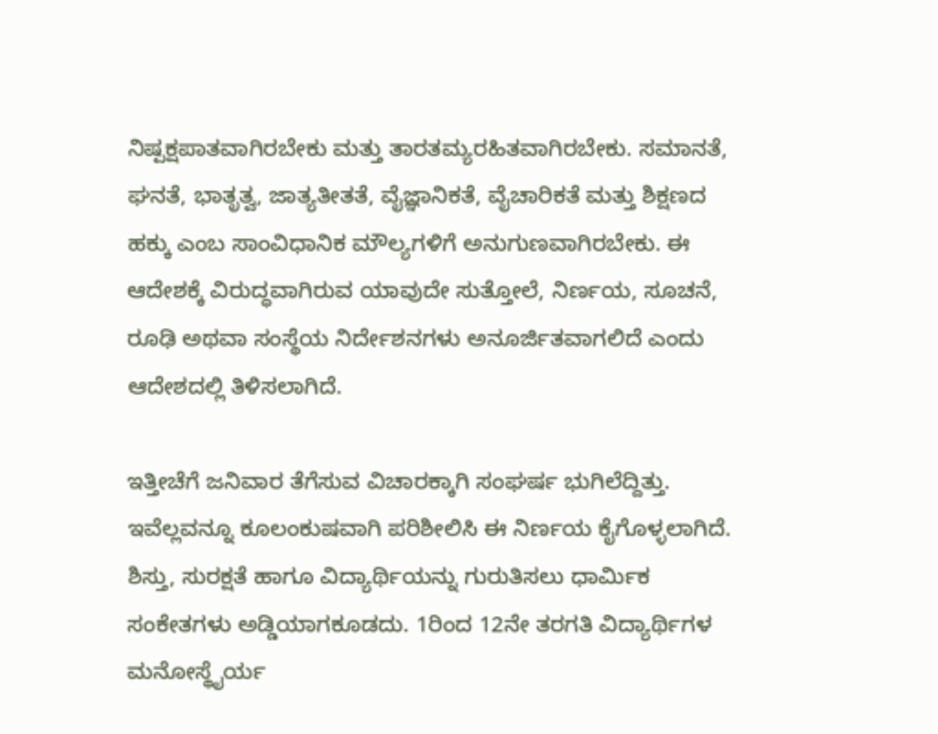ನಿಷ್ಪಕ್ಷಪಾತವಾಗಿರಬೇಕು ಮತ್ತು ತಾರತಮ್ಯರಹಿತವಾಗಿರಬೇಕು. ಸಮಾನತೆ, ಘನತೆ, ಭಾತೃತ್ವ, ಜಾತ್ಯತೀತತೆ, ವೈಜ್ಞಾನಿಕತೆ, ವೈಚಾರಿಕತೆ ಮತ್ತು ಶಿಕ್ಷಣದ ಹಕ್ಕು ಎಂಬ ಸಾಂವಿಧಾನಿಕ ಮೌಲ್ಯಗಳಿಗೆ ಅನುಗುಣವಾಗಿರಬೇಕು. ಈ ಆದೇಶಕ್ಕೆ ವಿರುದ್ಧವಾಗಿರುವ ಯಾವುದೇ ಸುತ್ತೋಲೆ, ನಿರ್ಣಯ, ಸೂಚನೆ, ರೂಢಿ ಅಥವಾ ಸಂಸ್ಥೆಯ ನಿರ್ದೇಶನಗಳು ಅನೂರ್ಜಿತವಾಗಲಿದೆ ಎಂದು ಆದೇಶದಲ್ಲಿ ತಿಳಿಸಲಾಗಿದೆ.

ಇತ್ತೀಚೆಗೆ ಜನಿವಾರ ತೆಗೆಸುವ ವಿಚಾರಕ್ಕಾಗಿ ಸಂಘರ್ಷ ಭುಗಿಲೆದ್ದಿತ್ತು. ಇವೆಲ್ಲವನ್ನೂ ಕೂಲಂಕುಷವಾಗಿ ಪರಿಶೀಲಿಸಿ ಈ ನಿರ್ಣಯ ಕೈಗೊಳ್ಳಲಾಗಿದೆ. ಶಿಸ್ತು, ಸುರಕ್ಷತೆ ಹಾಗೂ ವಿದ್ಯಾರ್ಥಿಯನ್ನು ಗುರುತಿಸಲು ಧಾರ್ಮಿಕ ಸಂಕೇತಗಳು ಅಡ್ಡಿಯಾಗಕೂಡದು. 1ರಿಂದ 12ನೇ ತರಗತಿ ವಿದ್ಯಾರ್ಥಿಗಳ ಮನೋಸ್ಥೈರ್ಯ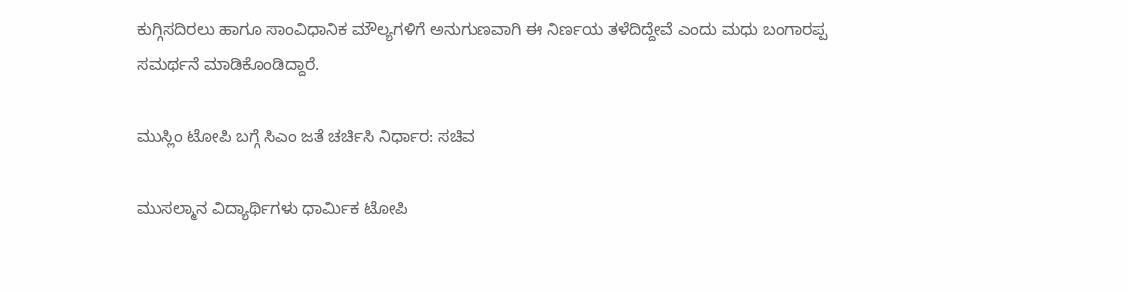ಕುಗ್ಗಿಸದಿರಲು ಹಾಗೂ ಸಾಂವಿಧಾನಿಕ ಮೌಲ್ಯಗಳಿಗೆ ಅನುಗುಣವಾಗಿ ಈ ನಿರ್ಣಯ ತಳೆದಿದ್ದೇವೆ ಎಂದು ಮಧು ಬಂಗಾರಪ್ಪ ಸಮರ್ಥನೆ ಮಾಡಿಕೊಂಡಿದ್ದಾರೆ.

ಮುಸ್ಲಿಂ ಟೋಪಿ ಬಗ್ಗೆ ಸಿಎಂ ಜತೆ ಚರ್ಚಿಸಿ ನಿರ್ಧಾರ: ಸಚಿವ

ಮುಸಲ್ಮಾನ ವಿದ್ಯಾರ್ಥಿಗಳು ಧಾರ್ಮಿಕ ಟೋಪಿ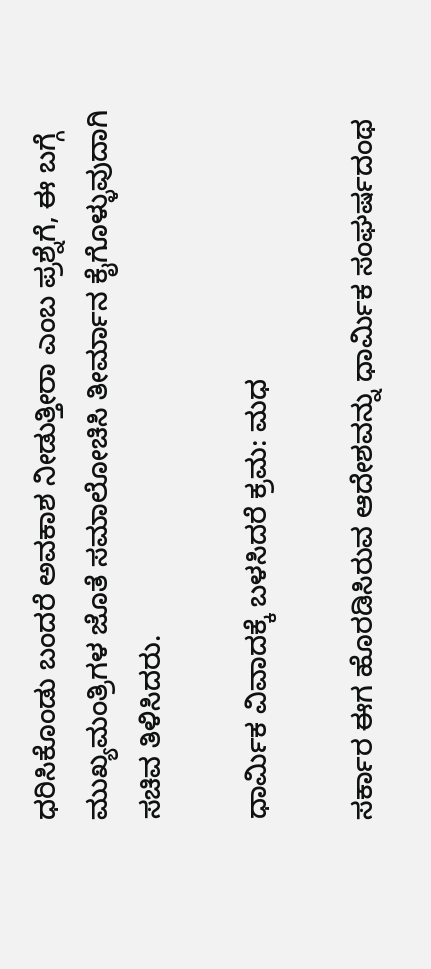ಧರಿಸಿಕೊಂಡು ಬಂದರೆ ಅವಕಾಶ ನೀಡುತ್ತೀರಾ ಎಂಬ ಪ್ರಶ್ನೆಗೆ, ಈ ಬಗ್ಗೆ ಮುಖ್ಯಮಂತ್ರಿಗಳ ಜೊತೆ ಸಮಾಲೋಚಿಸಿ ತೀರ್ಮಾನ ಕೈಗೊಳ್ಳುವುದಾಗಿ ಸಚಿವ ತಿಳಿಸಿದರು.

ಧಾರ್ಮಿಕ ವಿವಾದಕ್ಕೆ ಬಳಸಿದರೆ ಕ್ರಮ: ಮಧ

ಸರ್ಕಾರ ಈಗ ಹೊರಡಿಸಿರುವ ಆದೇಶವನ್ನು ಧಾರ್ಮಿಕ ಸಂಘರ್ಷದಂಥ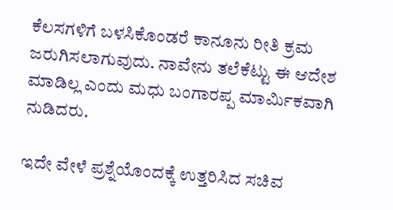ಕೆಲಸಗಳಿಗೆ ಬಳಸಿಕೊಂಡರೆ ಕಾನೂನು ರೀತಿ ಕ್ರಮ ಜರುಗಿಸಲಾಗುವುದು. ನಾವೇನು ತಲೆಕೆಟ್ಟು ಈ ಆದೇಶ ಮಾಡಿಲ್ಲ ಎಂದು ಮಧು ಬಂಗಾರಪ್ಪ ಮಾರ್ಮಿಕವಾಗಿ ನುಡಿದರು.

ಇದೇ ವೇಳೆ ಪ್ರಶ್ನೆಯೊಂದಕ್ಕೆ ಉತ್ತರಿಸಿದ ಸಚಿವ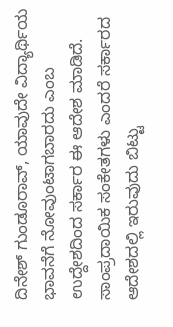ದಿನೇಶ್‌ ಗುಂಡೂರಾವ್‌, ಯಾವುದೇ ವಿದ್ಯಾರ್ಥಿಯ ಭಾವನೆಗೆ ನೋವುಂಟಾಗಬಾರದು ಎಂಬ ಉದ್ದೇಶದಿಂದ ಸರ್ಕಾರ ಈ ಆದೇಶ ಮಾಡಿದೆ. ಸಾಂಪ್ರದಾಯಿಕ ಸಂಕೇತಗಳು ಎಂದರೆ ಸರ್ಕಾರದ ಆದೇಶದಲ್ಲಿ ಇರುವುದು ಬಿಟ್ಟು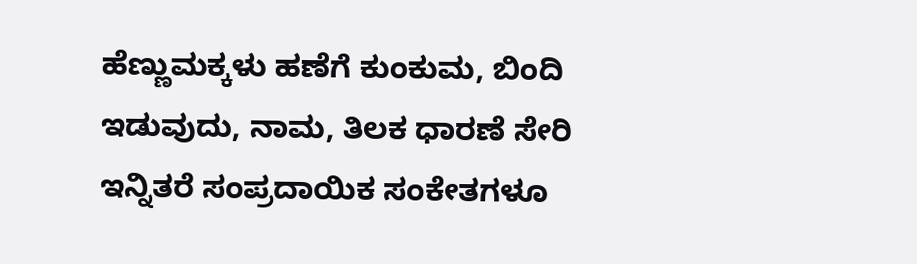ಹೆಣ್ಣುಮಕ್ಕಳು ಹಣೆಗೆ ಕುಂಕುಮ, ಬಿಂದಿ ಇಡುವುದು, ನಾಮ, ತಿಲಕ ಧಾರಣೆ ಸೇರಿ ಇನ್ನಿತರೆ ಸಂಪ್ರದಾಯಿಕ ಸಂಕೇತಗಳೂ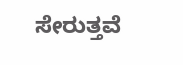ಸೇರುತ್ತವೆ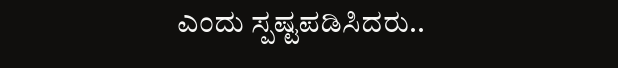ಎಂದು ಸ್ಪಷ್ಟಪಡಿಸಿದರು..